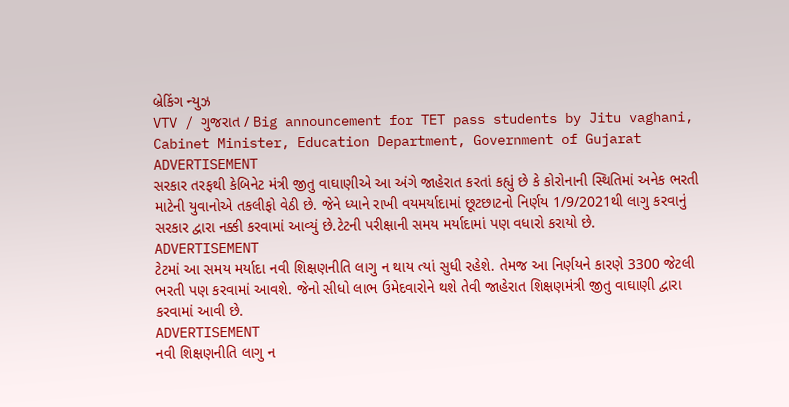બ્રેકિંગ ન્યુઝ
VTV / ગુજરાત / Big announcement for TET pass students by Jitu vaghani, Cabinet Minister, Education Department, Government of Gujarat
ADVERTISEMENT
સરકાર તરફથી કેબિનેટ મંત્રી જીતુ વાઘાણીએ આ અંગે જાહેરાત કરતાં કહ્યું છે કે કોરોનાની સ્થિતિમાં અનેક ભરતી માટેની યુવાનોએ તકલીફો વેઠી છે. જેને ધ્યાને રાખી વયમર્યાદામાં છૂટછાટનો નિર્ણય 1/9/2021થી લાગુ કરવાનું સરકાર દ્વારા નક્કી કરવામાં આવ્યું છે.ટેટની પરીક્ષાની સમય મર્યાદામાં પણ વધારો કરાયો છે.
ADVERTISEMENT
ટેટમાં આ સમય મર્યાદા નવી શિક્ષણનીતિ લાગુ ન થાય ત્યાં સુધી રહેશે. તેમજ આ નિર્ણયને કારણે 3300 જેટલી ભરતી પણ કરવામાં આવશે. જેનો સીધો લાભ ઉમેદવારોને થશે તેવી જાહેરાત શિક્ષણમંત્રી જીતુ વાઘાણી દ્વારા કરવામાં આવી છે.
ADVERTISEMENT
નવી શિક્ષણનીતિ લાગુ ન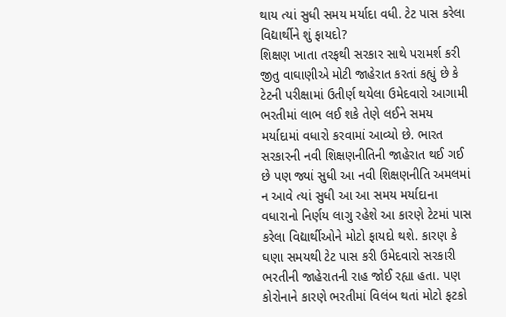થાય ત્યાં સુધી સમય મર્યાદા વધી. ટેટ પાસ કરેલા વિદ્યાર્થીને શું ફાયદો?
શિક્ષણ ખાતા તરફથી સરકાર સાથે પરામર્શ કરી જીતુ વાઘાણીએ મોટી જાહેરાત કરતાં કહ્યું છે કે ટેટની પરીક્ષામાં ઉતીર્ણ થયેલા ઉમેદવારો આગામી ભરતીમાં લાભ લઈ શકે તેણે લઈને સમય મર્યાદામાં વધારો કરવામાં આવ્યો છે. ભારત સરકારની નવી શિક્ષણનીતિની જાહેરાત થઈ ગઈ છે પણ જ્યાં સુધી આ નવી શિક્ષણનીતિ અમલમાં ન આવે ત્યાં સુધી આ આ સમય મર્યાદાના વધારાનો નિર્ણય લાગુ રહેશે આ કારણે ટેટમાં પાસ કરેલા વિદ્યાર્થીઓને મોટો ફાયદો થશે. કારણ કે ઘણા સમયથી ટેટ પાસ કરી ઉમેદવારો સરકારી ભરતીની જાહેરાતની રાહ જોઈ રહ્યા હતા. પણ કોરોનાને કારણે ભરતીમાં વિલંબ થતાં મોટો ફટકો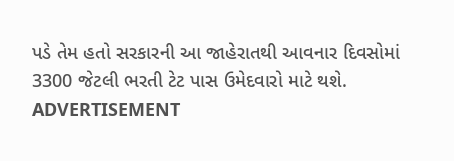પડે તેમ હતો સરકારની આ જાહેરાતથી આવનાર દિવસોમાં 3300 જેટલી ભરતી ટેટ પાસ ઉમેદવારો માટે થશે.
ADVERTISEMENT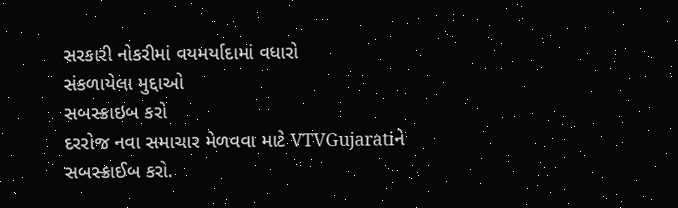સરકારી નોકરીમાં વયમર્યાદામાં વધારો
સંકળાયેલા મુદ્દાઓ
સબસ્ક્રાઇબ કરો
દરરોજ નવા સમાચાર મેળવવા માટે VTVGujaratiને સબસ્ક્રાઈબ કરો.